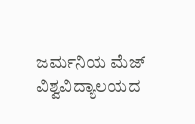ಜರ್ಮನಿಯ ಮೆಜ್ ವಿಶ್ವವಿದ್ಯಾಲಯದ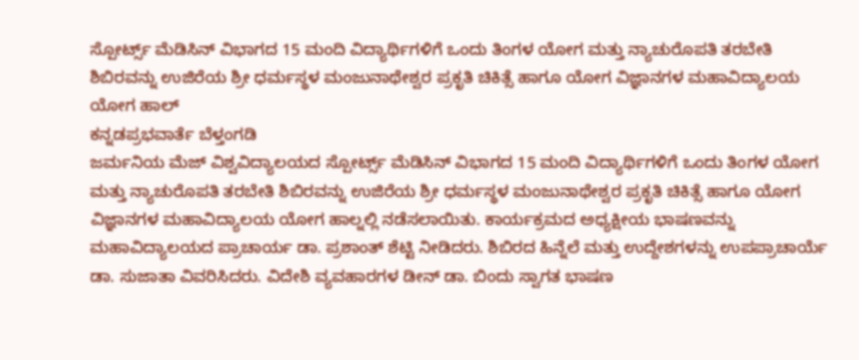ಸ್ಪೋರ್ಟ್ಸ್ ಮೆಡಿಸಿನ್ ವಿಭಾಗದ 15 ಮಂದಿ ವಿದ್ಯಾರ್ಥಿಗಳಿಗೆ ಒಂದು ತಿಂಗಳ ಯೋಗ ಮತ್ತು ನ್ಯಾಚುರೊಪತಿ ತರಬೇತಿ ಶಿಬಿರವನ್ನು ಉಜಿರೆಯ ಶ್ರೀ ಧರ್ಮಸ್ಥಳ ಮಂಜುನಾಥೇಶ್ವರ ಪ್ರಕೃತಿ ಚಿಕಿತ್ಸೆ ಹಾಗೂ ಯೋಗ ವಿಜ್ಞಾನಗಳ ಮಹಾವಿದ್ಯಾಲಯ ಯೋಗ ಹಾಲ್
ಕನ್ನಡಪ್ರಭವಾರ್ತೆ ಬೆಳ್ತಂಗಡಿ
ಜರ್ಮನಿಯ ಮೆಜ್ ವಿಶ್ವವಿದ್ಯಾಲಯದ ಸ್ಪೋರ್ಟ್ಸ್ ಮೆಡಿಸಿನ್ ವಿಭಾಗದ 15 ಮಂದಿ ವಿದ್ಯಾರ್ಥಿಗಳಿಗೆ ಒಂದು ತಿಂಗಳ ಯೋಗ ಮತ್ತು ನ್ಯಾಚುರೊಪತಿ ತರಬೇತಿ ಶಿಬಿರವನ್ನು ಉಜಿರೆಯ ಶ್ರೀ ಧರ್ಮಸ್ಥಳ ಮಂಜುನಾಥೇಶ್ವರ ಪ್ರಕೃತಿ ಚಿಕಿತ್ಸೆ ಹಾಗೂ ಯೋಗ ವಿಜ್ಞಾನಗಳ ಮಹಾವಿದ್ಯಾಲಯ ಯೋಗ ಹಾಲ್ನಲ್ಲಿ ನಡೆಸಲಾಯಿತು. ಕಾರ್ಯಕ್ರಮದ ಅಧ್ಯಕ್ಷೀಯ ಭಾಷಣವನ್ನು ಮಹಾವಿದ್ಯಾಲಯದ ಪ್ರಾಚಾರ್ಯ ಡಾ. ಪ್ರಶಾಂತ್ ಶೆಟ್ಟಿ ನೀಡಿದರು. ಶಿಬಿರದ ಹಿನ್ನೆಲೆ ಮತ್ತು ಉದ್ದೇಶಗಳನ್ನು ಉಪಪ್ರಾಚಾರ್ಯೆ ಡಾ. ಸುಜಾತಾ ವಿವರಿಸಿದರು. ವಿದೇಶಿ ವ್ಯವಹಾರಗಳ ಡೀನ್ ಡಾ. ಬಿಂದು ಸ್ವಾಗತ ಭಾಷಣ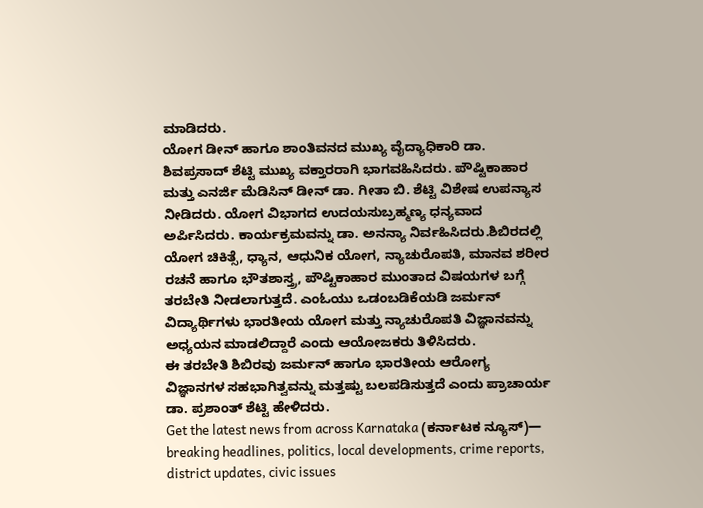ಮಾಡಿದರು.
ಯೋಗ ಡೀನ್ ಹಾಗೂ ಶಾಂತಿವನದ ಮುಖ್ಯ ವೈದ್ಯಾಧಿಕಾರಿ ಡಾ. ಶಿವಪ್ರಸಾದ್ ಶೆಟ್ಟಿ ಮುಖ್ಯ ವಕ್ತಾರರಾಗಿ ಭಾಗವಹಿಸಿದರು. ಪೌಷ್ಟಿಕಾಹಾರ ಮತ್ತು ಎನರ್ಜಿ ಮೆಡಿಸಿನ್ ಡೀನ್ ಡಾ. ಗೀತಾ ಬಿ. ಶೆಟ್ಟಿ ವಿಶೇಷ ಉಪನ್ಯಾಸ ನೀಡಿದರು. ಯೋಗ ವಿಭಾಗದ ಉದಯಸುಬ್ರಹ್ಮಣ್ಯ ಧನ್ಯವಾದ ಅರ್ಪಿಸಿದರು. ಕಾರ್ಯಕ್ರಮವನ್ನು ಡಾ. ಅನನ್ಯಾ ನಿರ್ವಹಿಸಿದರು.ಶಿಬಿರದಲ್ಲಿ ಯೋಗ ಚಿಕಿತ್ಸೆ, ಧ್ಯಾನ, ಆಧುನಿಕ ಯೋಗ, ನ್ಯಾಚುರೊಪತಿ, ಮಾನವ ಶರೀರ ರಚನೆ ಹಾಗೂ ಭೌತಶಾಸ್ತ್ರ, ಪೌಷ್ಟಿಕಾಹಾರ ಮುಂತಾದ ವಿಷಯಗಳ ಬಗ್ಗೆ ತರಬೇತಿ ನೀಡಲಾಗುತ್ತದೆ. ಎಂಓಯು ಒಡಂಬಡಿಕೆಯಡಿ ಜರ್ಮನ್ ವಿದ್ಯಾರ್ಥಿಗಳು ಭಾರತೀಯ ಯೋಗ ಮತ್ತು ನ್ಯಾಚುರೊಪತಿ ವಿಜ್ಞಾನವನ್ನು ಅಧ್ಯಯನ ಮಾಡಲಿದ್ದಾರೆ ಎಂದು ಆಯೋಜಕರು ತಿಳಿಸಿದರು.
ಈ ತರಬೇತಿ ಶಿಬಿರವು ಜರ್ಮನ್ ಹಾಗೂ ಭಾರತೀಯ ಆರೋಗ್ಯ ವಿಜ್ಞಾನಗಳ ಸಹಭಾಗಿತ್ವವನ್ನು ಮತ್ತಷ್ಟು ಬಲಪಡಿಸುತ್ತದೆ ಎಂದು ಪ್ರಾಚಾರ್ಯ ಡಾ. ಪ್ರಶಾಂತ್ ಶೆಟ್ಟಿ ಹೇಳಿದರು.
Get the latest news from across Karnataka (ಕರ್ನಾಟಕ ನ್ಯೂಸ್)— breaking headlines, politics, local developments, crime reports, district updates, civic issues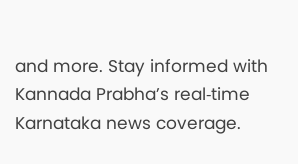and more. Stay informed with Kannada Prabha’s real‑time Karnataka news coverage.